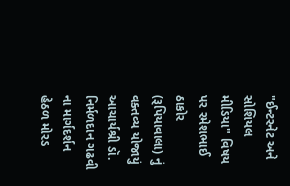"ઈન્ટરનેટ અને સોશિયલ મીડિયા" વિષય પર રમેશભાઈ ઠાકોર (રૂપિયાવાલા) નું વક્તવ્ય યોજાયું આચાર્યશ્રી ડૉ. નિર્મળદાન ગઢવી ના માર્ગદર્શન હેઠળ મોરડ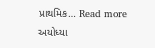પ્રાથમિક… Read more
અયોધ્યા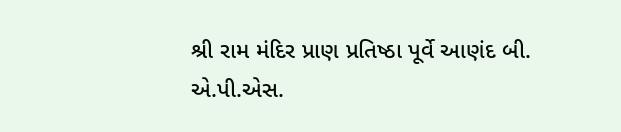શ્રી રામ મંદિર પ્રાણ પ્રતિષ્ઠા પૂર્વે આણંદ બી. એ.પી.એસ.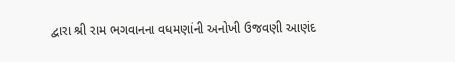દ્વારા શ્રી રામ ભગવાનના વધમણાંની અનોખી ઉજવણી આણંદ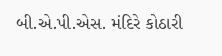બી.એ.પી.એસ. મંદિરે કોઠારી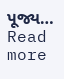પૂજ્ય… Read more